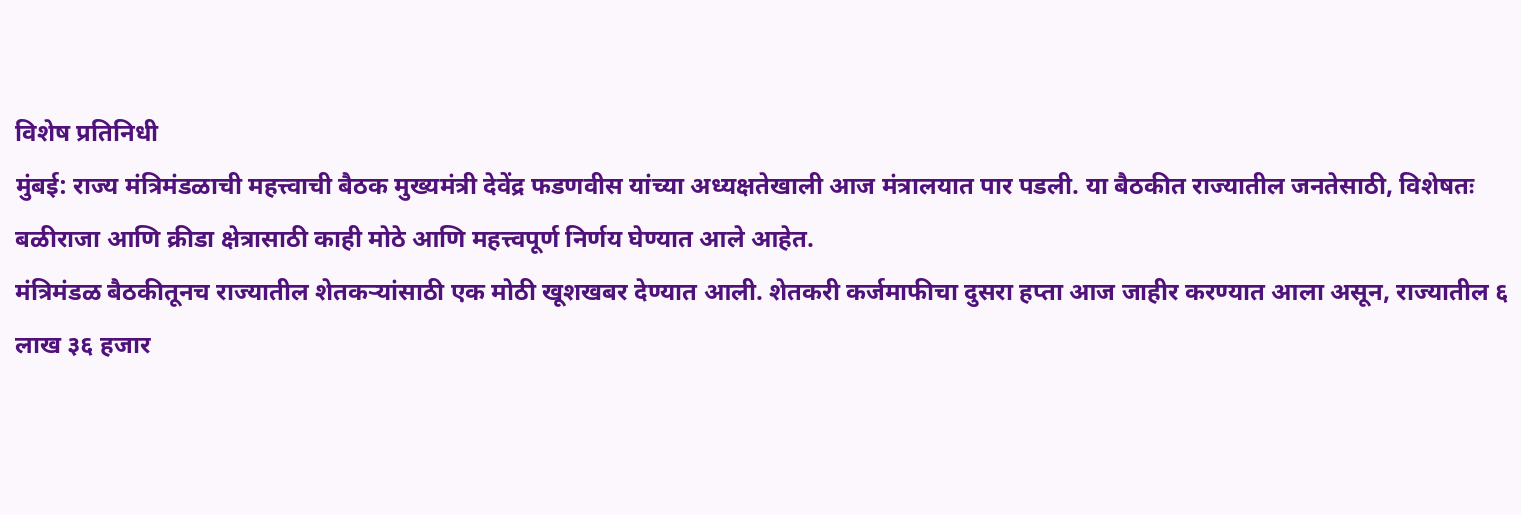विशेष प्रतिनिधी
मुंबई: राज्य मंत्रिमंडळाची महत्त्वाची बैठक मुख्यमंत्री देवेंद्र फडणवीस यांच्या अध्यक्षतेखाली आज मंत्रालयात पार पडली. या बैठकीत राज्यातील जनतेसाठी, विशेषतः बळीराजा आणि क्रीडा क्षेत्रासाठी काही मोठे आणि महत्त्वपूर्ण निर्णय घेण्यात आले आहेत.
मंत्रिमंडळ बैठकीतूनच राज्यातील शेतकऱ्यांसाठी एक मोठी खूशखबर देण्यात आली. शेतकरी कर्जमाफीचा दुसरा हप्ता आज जाहीर करण्यात आला असून, राज्यातील ६ लाख ३६ हजार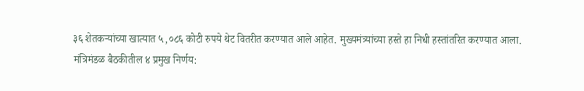३६ शेतकऱ्यांच्या खात्यात ५,०८६ कोटी रुपये थेट वितरीत करण्यात आले आहेत. मुख्यमंत्र्यांच्या हस्ते हा निधी हस्तांतरित करण्यात आला.
मंत्रिमंडळ बैठकीतील ४ प्रमुख निर्णय: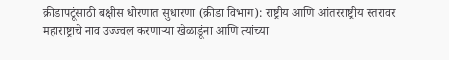क्रीडापटूंसाठी बक्षीस धोरणात सुधारणा (क्रीडा विभाग): राष्ट्रीय आणि आंतरराष्ट्रीय स्तरावर महाराष्ट्राचे नाव उज्ज्वल करणाऱ्या खेळाडूंना आणि त्यांच्या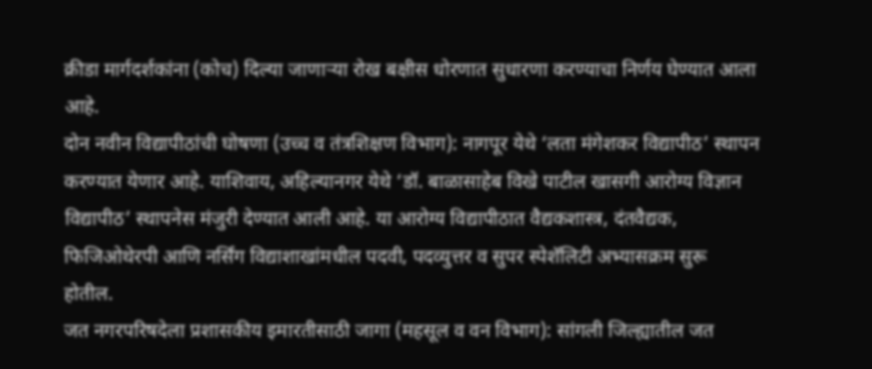क्रीडा मार्गदर्शकांना (कोच) दिल्या जाणाऱ्या रोख बक्षीस धोरणात सुधारणा करण्याचा निर्णय घेण्यात आला आहे.
दोन नवीन विद्यापीठांची घोषणा (उच्च व तंत्रशिक्षण विभाग): नागपूर येथे ‘लता मंगेशकर विद्यापीठ’ स्थापन करण्यात येणार आहे. याशिवाय, अहिल्यानगर येथे ‘डॉ. बाळासाहेब विखे पाटील खासगी आरोग्य विज्ञान विद्यापीठ’ स्थापनेस मंजुरी देण्यात आली आहे. या आरोग्य विद्यापीठात वैद्यकशास्त्र, दंतवैद्यक, फिजिओथेरपी आणि नर्सिंग विद्याशाखांमधील पदवी, पदव्युत्तर व सुपर स्पेशॅलिटी अभ्यासक्रम सुरू होतील.
जत नगरपरिषदेला प्रशासकीय इमारतीसाठी जागा (महसूल व वन विभाग): सांगली जिल्ह्यातील जत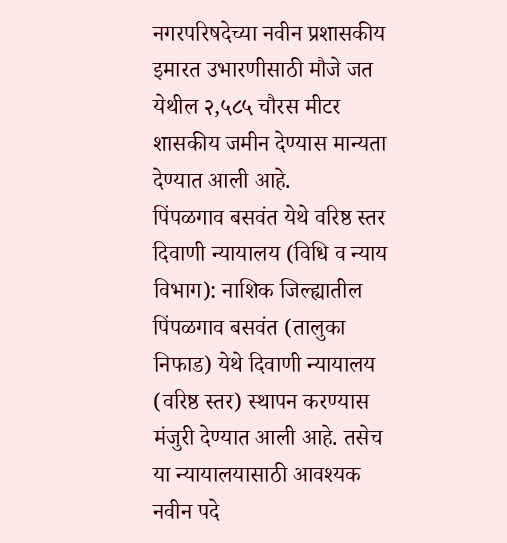नगरपरिषदेच्या नवीन प्रशासकीय इमारत उभारणीसाठी मौजे जत येथील २,५८५ चौरस मीटर शासकीय जमीन देण्यास मान्यता देण्यात आली आहे.
पिंपळगाव बसवंत येथे वरिष्ठ स्तर दिवाणी न्यायालय (विधि व न्याय विभाग): नाशिक जिल्ह्यातील पिंपळगाव बसवंत (तालुका निफाड) येथे दिवाणी न्यायालय (वरिष्ठ स्तर) स्थापन करण्यास मंजुरी देण्यात आली आहे. तसेच या न्यायालयासाठी आवश्यक नवीन पदे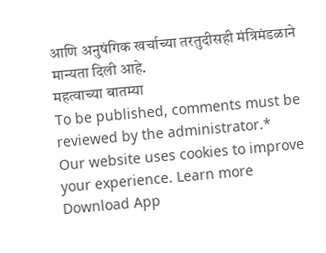आणि अनुषंगिक खर्चाच्या तरतुदीसही मंत्रिमंडळाने मान्यता दिली आहे.
महत्वाच्या बातम्या
To be published, comments must be reviewed by the administrator.*
Our website uses cookies to improve your experience. Learn more
Download App